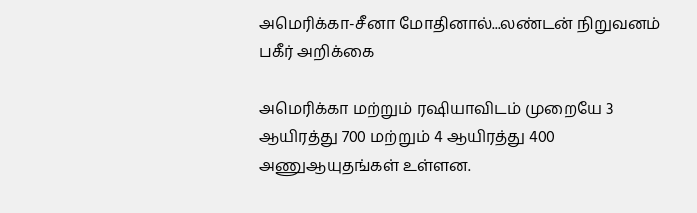அமெரிக்கா-சீனா மோதினால்...லண்டன் நிறுவனம் பகீர் அறிக்கை

அமெரிக்கா மற்றும் ரஷியாவிடம் முறையே 3 ஆயிரத்து 700 மற்றும் 4 ஆயிரத்து 400 அணுஆயுதங்கள் உள்ளன.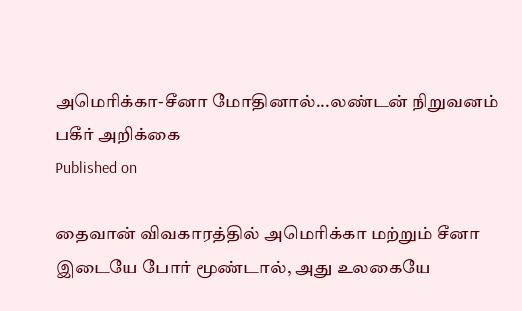அமெரிக்கா-சீனா மோதினால்...லண்டன் நிறுவனம் பகீர் அறிக்கை
Published on

தைவான் விவகாரத்தில் அமெரிக்கா மற்றும் சீனா இடையே போர் மூண்டால், அது உலகையே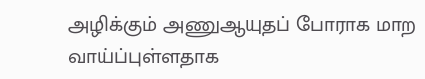அழிக்கும் அணுஆயுதப் போராக மாற வாய்ப்புள்ளதாக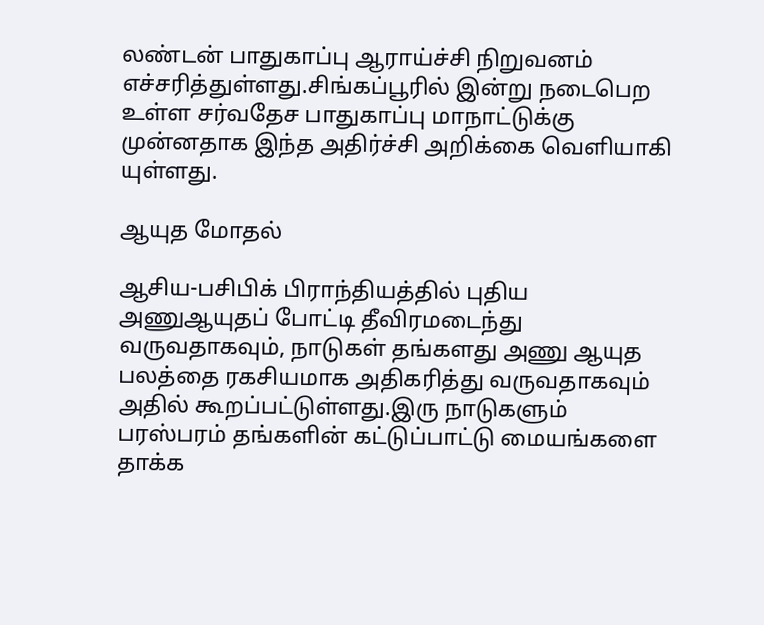லண்டன் பாதுகாப்பு ஆராய்ச்சி நிறுவனம் எச்சரித்துள்ளது.சிங்கப்பூரில் இன்று நடைபெற உள்ள சர்வதேச பாதுகாப்பு மாநாட்டுக்கு முன்னதாக இந்த அதிர்ச்சி அறிக்கை வெளியாகி யுள்ளது.

ஆயுத மோதல்

ஆசிய-பசிபிக் பிராந்தியத்தில் புதிய அணுஆயுதப் போட்டி தீவிரமடைந்து வருவதாகவும், நாடுகள் தங்களது அணு ஆயுத பலத்தை ரகசியமாக அதிகரித்து வருவதாகவும் அதில் கூறப்பட்டுள்ளது.இரு நாடுகளும் பரஸ்பரம் தங்களின் கட்டுப்பாட்டு மையங்களை தாக்க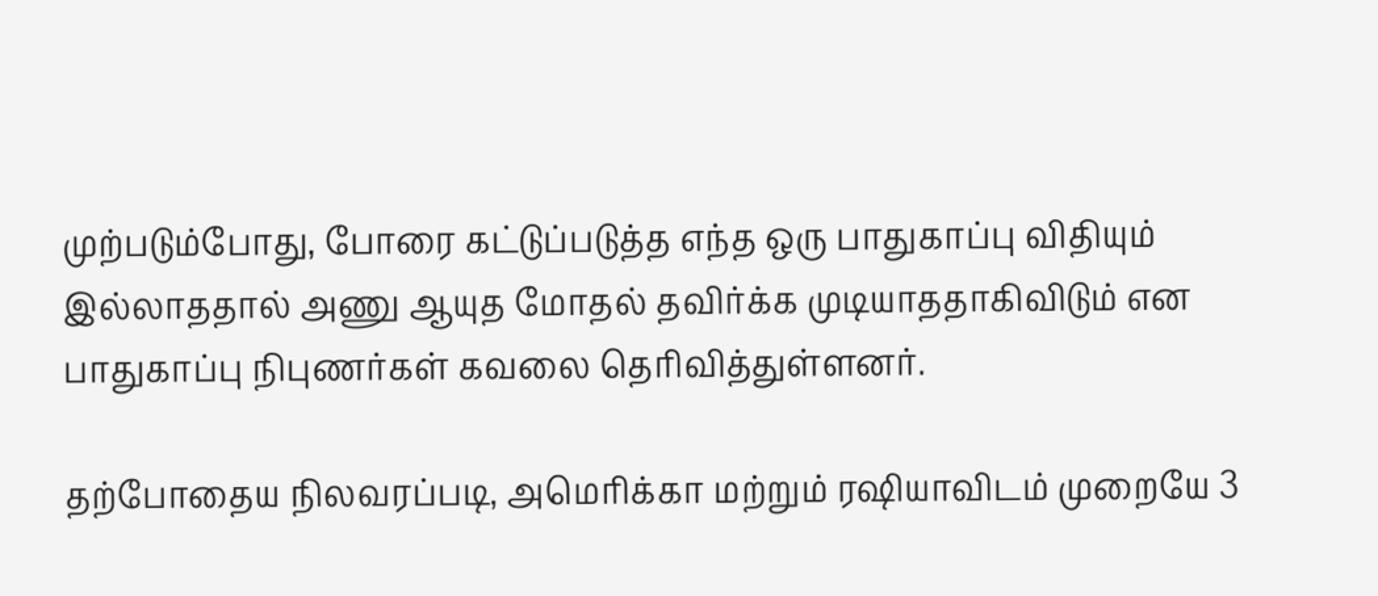முற்படும்போது, போரை கட்டுப்படுத்த எந்த ஒரு பாதுகாப்பு விதியும் இல்லாததால் அணு ஆயுத மோதல் தவிர்க்க முடியாததாகிவிடும் என பாதுகாப்பு நிபுணர்கள் கவலை தெரிவித்துள்ளனர்.

தற்போதைய நிலவரப்படி, அமெரிக்கா மற்றும் ரஷியாவிடம் முறையே 3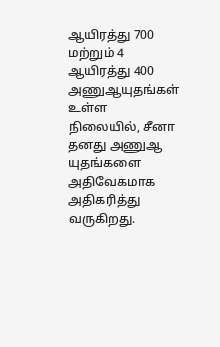ஆயிரத்து 700 மற்றும் 4 ஆயிரத்து 400 அணுஆயுதங்கள் உள்ள நிலையில், சீனா தனது அணுஆ யுதங்களை அதிவேகமாக அதிகரித்து வருகிறது.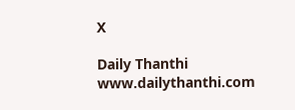X

Daily Thanthi
www.dailythanthi.com